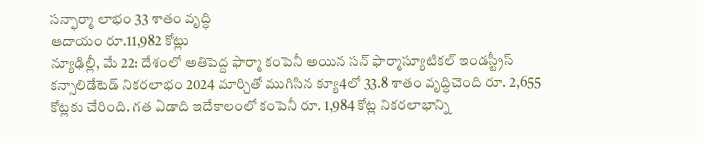సన్ఫార్మా లాభం 33 శాతం వృద్ధి
ఆదాయం రూ.11,982 కోట్లు
న్యూఢిల్లీ, మే 22: దేశంలో అతిపెద్ద ఫార్మా కంపెనీ అయిన సన్ ఫార్మాస్యూటికల్ ఇండస్ట్రీస్ కన్సాలిడేటెడ్ నికరలాభం 2024 మార్చితో ముగిసిన క్యూ4లో 33.8 శాతం వృద్ధిచెంది రూ. 2,655 కోట్లకు చేరింది. గత ఏడాది ఇదేకాలంలో కంపెనీ రూ. 1,984 కోట్ల నికరలాభాన్ని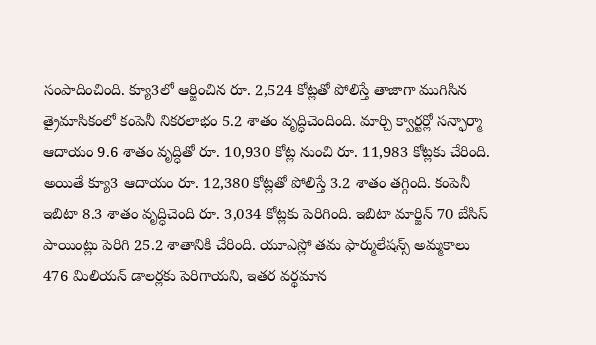సంపాదించింది. క్యూ3లో ఆర్జించిన రూ. 2,524 కోట్లతో పోలిస్తే తాజాగా ముగిసిన త్రైమాసికంలో కంపెనీ నికరలాభం 5.2 శాతం వృద్ధిచెందింది. మార్చి క్వార్టర్లో సన్ఫార్మా ఆదాయం 9.6 శాతం వృద్ధితో రూ. 10,930 కోట్ల నుంచి రూ. 11,983 కోట్లకు చేరింది. అయితే క్యూ3 ఆదాయం రూ. 12,380 కోట్లతో పోలిస్తే 3.2 శాతం తగ్గింది. కంపెనీ ఇబిటా 8.3 శాతం వృద్ధిచెంది రూ. 3,034 కోట్లకు పెరిగింది. ఇబిటా మార్జిన్ 70 బేసిస్ పాయింట్లు పెరిగి 25.2 శాతానికి చేరింది. యూఎస్లో తమ ఫార్ములేషన్స్ అమ్మకాలు 476 మిలియన్ డాలర్లకు పెరిగాయని, ఇతర వర్థమాన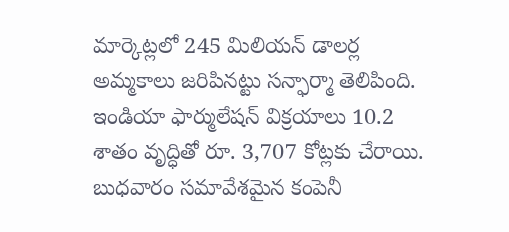మార్కెట్లలో 245 మిలియన్ డాలర్ల అమ్మకాలు జరిపినట్టు సన్ఫార్మా తెలిపింది. ఇండియా ఫార్ములేషన్ విక్రయాలు 10.2 శాతం వృద్ధితో రూ. 3,707 కోట్లకు చేరాయి. బుధవారం సమావేశమైన కంపెనీ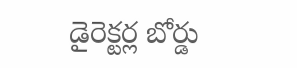డైరెక్టర్ల బోర్డు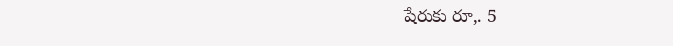షేరుకు రూ,. 5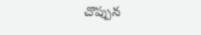చొప్పున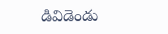డివిడెండు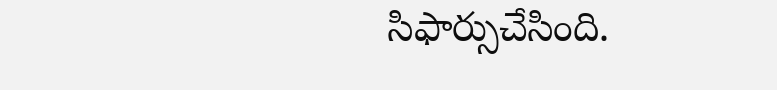సిఫార్సుచేసింది.